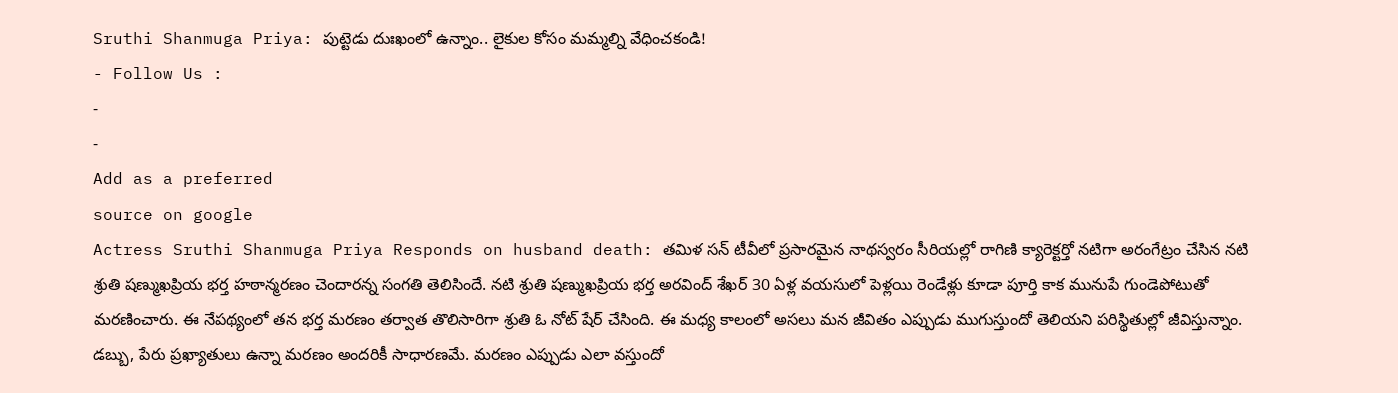Sruthi Shanmuga Priya: పుట్టెడు దుఃఖంలో ఉన్నాం.. లైకుల కోసం మమ్మల్ని వేధించకండి!
- Follow Us :
-
-
Add as a preferred
source on google
Actress Sruthi Shanmuga Priya Responds on husband death: తమిళ సన్ టీవీలో ప్రసారమైన నాథస్వరం సీరియల్లో రాగిణి క్యారెక్టర్తో నటిగా అరంగేట్రం చేసిన నటి శ్రుతి షణ్ముఖప్రియ భర్త హఠాన్మరణం చెందారన్న సంగతి తెలిసిందే. నటి శ్రుతి షణ్ముఖప్రియ భర్త అరవింద్ శేఖర్ 30 ఏళ్ల వయసులో పెళ్లయి రెండేళ్లు కూడా పూర్తి కాక మునుపే గుండెపోటుతో మరణించారు. ఈ నేపథ్యంలో తన భర్త మరణం తర్వాత తొలిసారిగా శ్రుతి ఓ నోట్ షేర్ చేసింది. ఈ మధ్య కాలంలో అసలు మన జీవితం ఎప్పుడు ముగుస్తుందో తెలియని పరిస్థితుల్లో జీవిస్తున్నాం. డబ్బు, పేరు ప్రఖ్యాతులు ఉన్నా మరణం అందరికీ సాధారణమే. మరణం ఎప్పుడు ఎలా వస్తుందో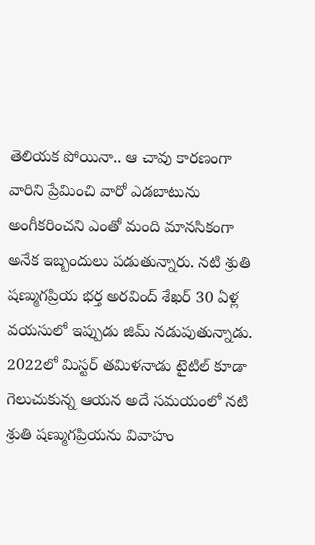తెలియక పోయినా.. ఆ చావు కారణంగా వారిని ప్రేమించి వారో ఎడబాటును అంగీకరించని ఎంతో మంది మానసికంగా అనేక ఇబ్బందులు పడుతున్నారు. నటి శ్రుతి షణ్ముగప్రియ భర్త అరవింద్ శేఖర్ 30 ఏళ్ల వయసులో ఇప్పుడు జిమ్ నడుపుతున్నాడు. 2022లో మిస్టర్ తమిళనాడు టైటిల్ కూడా గెలుచుకున్న ఆయన అదే సమయంలో నటి శ్రుతి షణ్ముగప్రియను వివాహం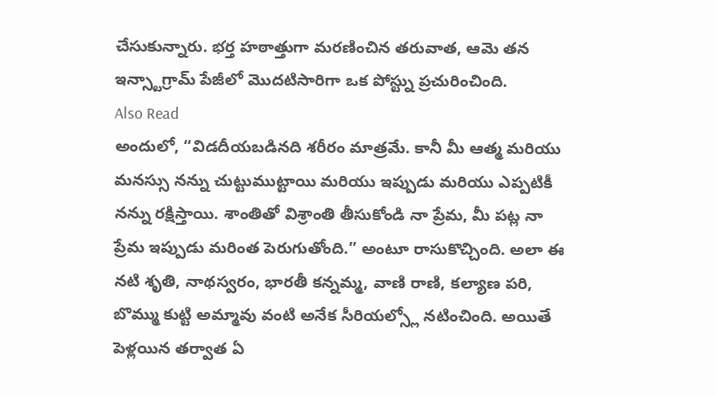చేసుకున్నారు. భర్త హఠాత్తుగా మరణించిన తరువాత, ఆమె తన ఇన్స్టాగ్రామ్ పేజీలో మొదటిసారిగా ఒక పోస్ట్ను ప్రచురించింది.
Also Read
అందులో, “విడదీయబడినది శరీరం మాత్రమే. కానీ మీ ఆత్మ మరియు మనస్సు నన్ను చుట్టుముట్టాయి మరియు ఇప్పుడు మరియు ఎప్పటికీ నన్ను రక్షిస్తాయి. శాంతితో విశ్రాంతి తీసుకోండి నా ప్రేమ, మీ పట్ల నా ప్రేమ ఇప్పుడు మరింత పెరుగుతోంది.” అంటూ రాసుకొచ్చింది. అలా ఈ నటి శృతి, నాథస్వరం, భారతీ కన్నమ్మ, వాణి రాణి, కల్యాణ పరి, బొమ్ము కుట్టి అమ్మావు వంటి అనేక సీరియల్స్లో నటించింది. అయితే పెళ్లయిన తర్వాత ఏ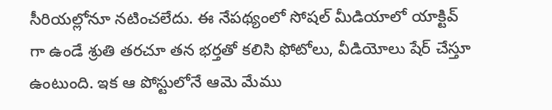సీరియల్లోనూ నటించలేదు. ఈ నేపథ్యంలో సోషల్ మీడియాలో యాక్టివ్ గా ఉండే శ్రుతి తరచూ తన భర్తతో కలిసి ఫోటోలు, వీడియోలు షేర్ చేస్తూ ఉంటుంది. ఇక ఆ పోస్టులోనే ఆమె మేము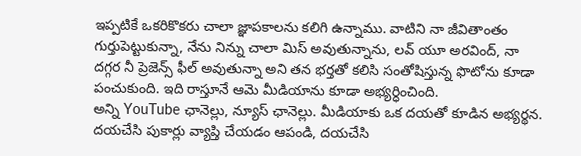ఇప్పటికే ఒకరికొకరు చాలా జ్ఞాపకాలను కలిగి ఉన్నాము. వాటిని నా జీవితాంతం గుర్తుపెట్టుకున్నా, నేను నిన్ను చాలా మిస్ అవుతున్నాను, లవ్ యూ అరవింద్, నా దగ్గర నీ ప్రెజెన్స్ ఫీల్ అవుతున్నా అని తన భర్తతో కలిసి సంతోషిస్తున్న ఫొటోను కూడా పంచుకుంది. ఇది రాస్తూనే ఆమె మీడియాను కూడా అభ్యర్ధించింది.
అన్ని YouTube ఛానెల్లు, న్యూస్ ఛానెల్లు. మీడియాకు ఒక దయతో కూడిన అభ్యర్థన. దయచేసి పుకార్లు వ్యాప్తి చేయడం ఆపండి, దయచేసి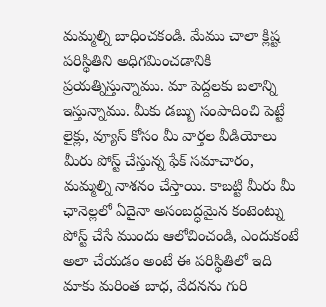మమ్మల్ని బాధించకండి. మేము చాలా క్లిష్ట పరిస్థితిని అధిగమించడానికి ప్రయత్నిస్తున్నాము. మా పెద్దలకు బలాన్ని ఇస్తున్నాము. మీకు డబ్బు సంపాదించి పెట్టే లైక్లు, వ్యూస్ కోసం మీ వార్తల వీడియోలు మీరు పోస్ట్ చేస్తున్న ఫేక్ సమాచారం, మమ్మల్ని నాశనం చేస్తాయి. కాబట్టి మీరు మీ ఛానెల్లలో ఏదైనా అసంబద్ధమైన కంటెంట్ను పోస్ట్ చేసే ముందు ఆలోచించండి, ఎందుకంటే అలా చేయడం అంటే ఈ పరిస్థితిలో ఇది మాకు మరింత బాధ, వేదనను గురి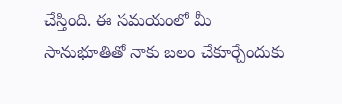చేస్తింది. ఈ సమయంలో మీ సానుభూతితో నాకు బలం చేకూర్చేందుకు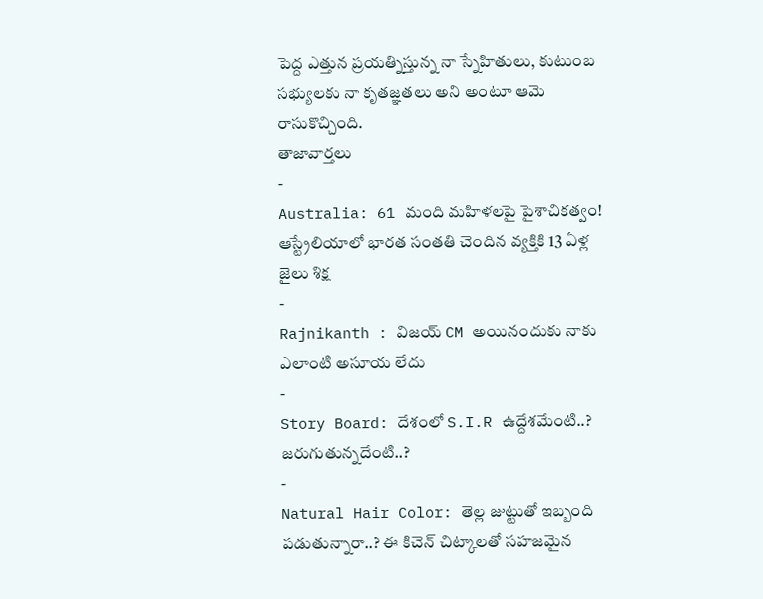పెద్ద ఎత్తున ప్రయత్నిస్తున్న నా స్నేహితులు, కుటుంబ సభ్యులకు నా కృతజ్ఞతలు అని అంటూ ఆమె రాసుకొచ్చింది.
తాజావార్తలు
-
Australia: 61 మంది మహిళలపై పైశాచికత్వం! ఆస్ట్రేలియాలో భారత సంతతి చెందిన వ్యక్తికి 13 ఏళ్ల జైలు శిక్ష
-
Rajnikanth : విజయ్ CM అయినందుకు నాకు ఎలాంటి అసూయ లేదు
-
Story Board: దేశంలో S.I.R ఉద్దేశమేంటి..? జరుగుతున్నదేంటి..?
-
Natural Hair Color: తెల్ల జుట్టుతో ఇబ్బంది పడుతున్నారా..? ఈ కిచెన్ చిట్కాలతో సహజమైన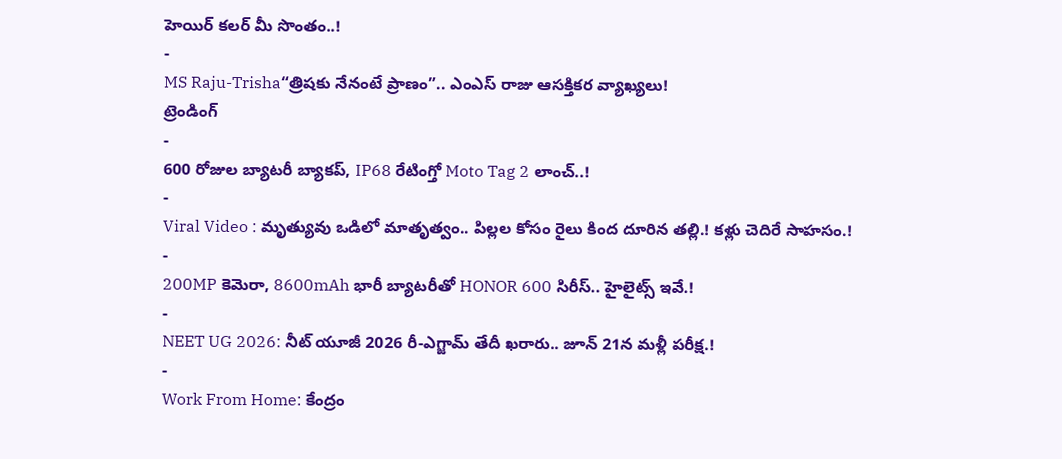హెయిర్ కలర్ మీ సొంతం..!
-
MS Raju-Trisha“త్రిషకు నేనంటే ప్రాణం”.. ఎంఎస్ రాజు ఆసక్తికర వ్యాఖ్యలు!
ట్రెండింగ్
-
600 రోజుల బ్యాటరీ బ్యాకప్, IP68 రేటింగ్తో Moto Tag 2 లాంచ్..!
-
Viral Video : మృత్యువు ఒడిలో మాతృత్వం.. పిల్లల కోసం రైలు కింద దూరిన తల్లి.! కళ్లు చెదిరే సాహసం.!
-
200MP కెమెరా, 8600mAh భారీ బ్యాటరీతో HONOR 600 సిరీస్.. హైలైట్స్ ఇవే.!
-
NEET UG 2026: నీట్ యూజీ 2026 రీ-ఎగ్జామ్ తేదీ ఖరారు.. జూన్ 21న మళ్లీ పరీక్ష.!
-
Work From Home: కేంద్రం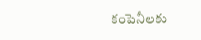కంపెనీలకు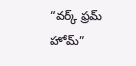“వర్క్ ఫ్రమ్ హోమ్”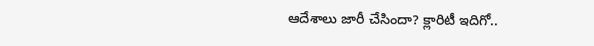ఆదేశాలు జారీ చేసిందా? క్లారిటీ ఇదిగో..